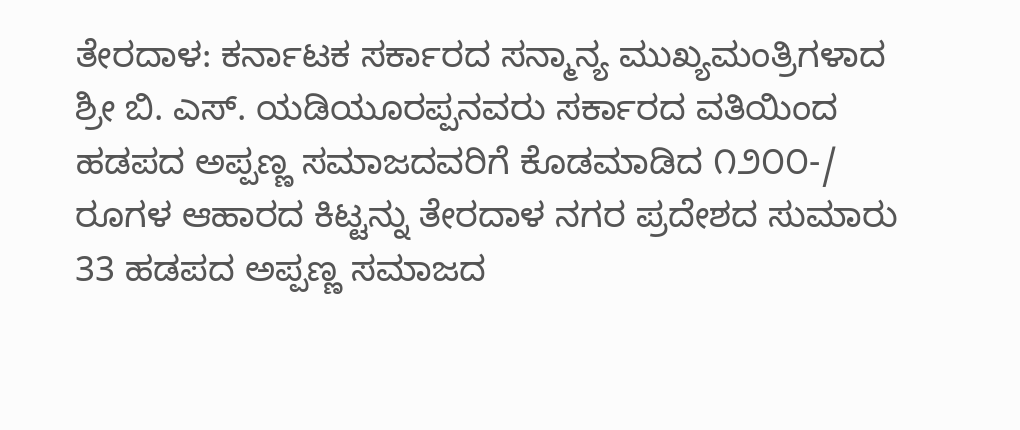ತೇರದಾಳ: ಕರ್ನಾಟಕ ಸರ್ಕಾರದ ಸನ್ಮಾನ್ಯ ಮುಖ್ಯಮಂತ್ರಿಗಳಾದ ಶ್ರೀ ಬಿ. ಎಸ್. ಯಡಿಯೂರಪ್ಪನವರು ಸರ್ಕಾರದ ವತಿಯಿಂದ ಹಡಪದ ಅಪ್ಪಣ್ಣ ಸಮಾಜದವರಿಗೆ ಕೊಡಮಾಡಿದ ೧೨೦೦-/ ರೂಗಳ ಆಹಾರದ ಕಿಟ್ಟನ್ನು ತೇರದಾಳ ನಗರ ಪ್ರದೇಶದ ಸುಮಾರು 33 ಹಡಪದ ಅಪ್ಪಣ್ಣ ಸಮಾಜದ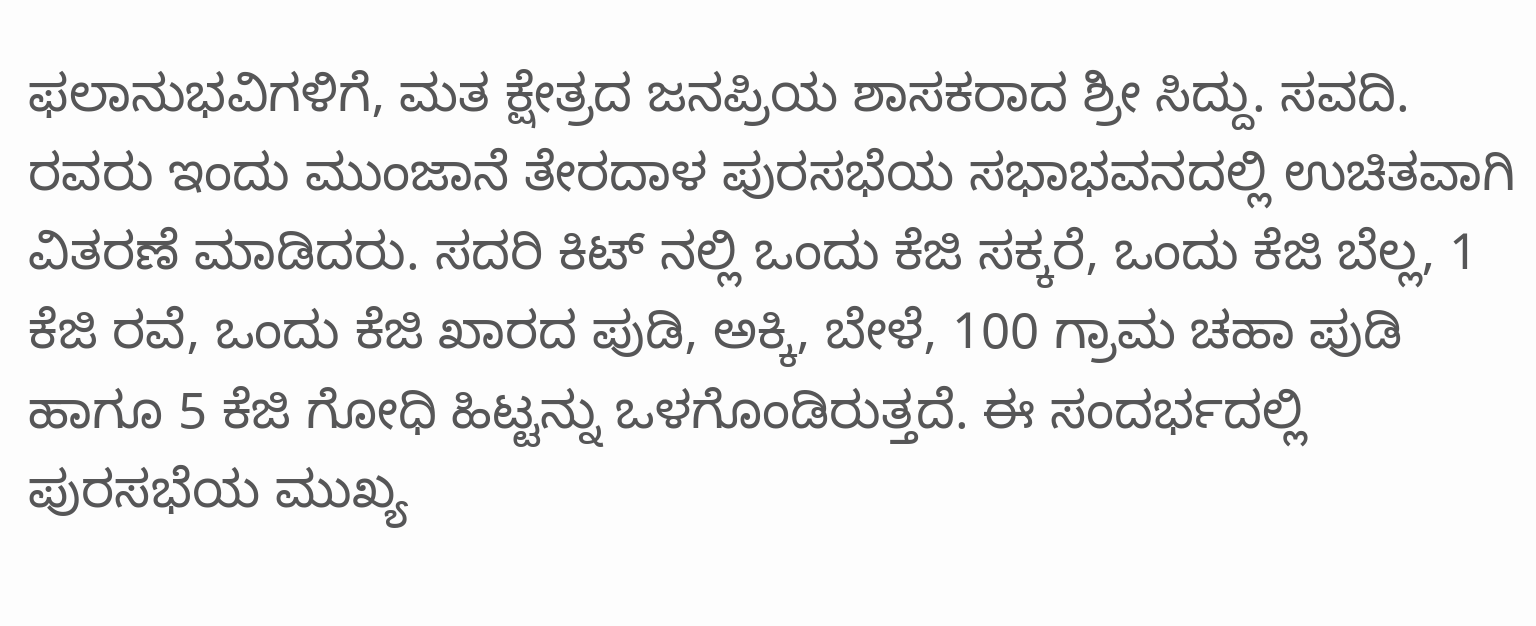ಫಲಾನುಭವಿಗಳಿಗೆ, ಮತ ಕ್ಷೇತ್ರದ ಜನಪ್ರಿಯ ಶಾಸಕರಾದ ಶ್ರೀ ಸಿದ್ದು. ಸವದಿ. ರವರು ಇಂದು ಮುಂಜಾನೆ ತೇರದಾಳ ಪುರಸಭೆಯ ಸಭಾಭವನದಲ್ಲಿ ಉಚಿತವಾಗಿ ವಿತರಣೆ ಮಾಡಿದರು. ಸದರಿ ಕಿಟ್ ನಲ್ಲಿ ಒಂದು ಕೆಜಿ ಸಕ್ಕರೆ, ಒಂದು ಕೆಜಿ ಬೆಲ್ಲ, 1 ಕೆಜಿ ರವೆ, ಒಂದು ಕೆಜಿ ಖಾರದ ಪುಡಿ, ಅಕ್ಕಿ, ಬೇಳೆ, 100 ಗ್ರಾಮ ಚಹಾ ಪುಡಿ ಹಾಗೂ 5 ಕೆಜಿ ಗೋಧಿ ಹಿಟ್ಟನ್ನು ಒಳಗೊಂಡಿರುತ್ತದೆ. ಈ ಸಂದರ್ಭದಲ್ಲಿ ಪುರಸಭೆಯ ಮುಖ್ಯ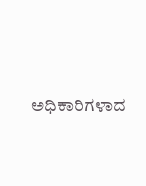ಅಧಿಕಾರಿಗಳಾದ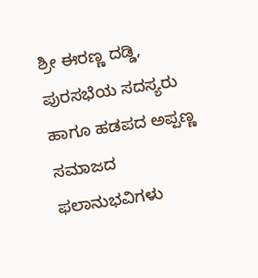ಶ್ರೀ ಈರಣ್ಣ ದಡ್ಡಿ, ಪುರಸಭೆಯ ಸದಸ್ಯರು ಹಾಗೂ ಹಡಪದ ಅಪ್ಪಣ್ಣ ಸಮಾಜದ ಫಲಾನುಭವಿಗಳು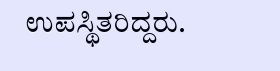ಉಪಸ್ಥಿತರಿದ್ದರು.